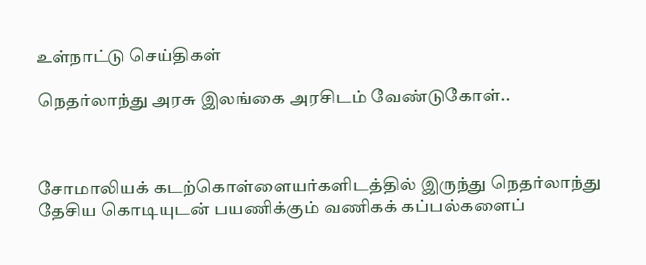உள்நாட்டு செய்திகள்

நெதர்லாந்து அரசு இலங்கை அரசிடம் வேண்டுகோள்..



சோமாலியக் கடற்கொள்ளையர்களிடத்தில் இருந்து நெதர்லாந்து தேசிய கொடியுடன் பயணிக்கும் வணிகக் கப்பல்களைப்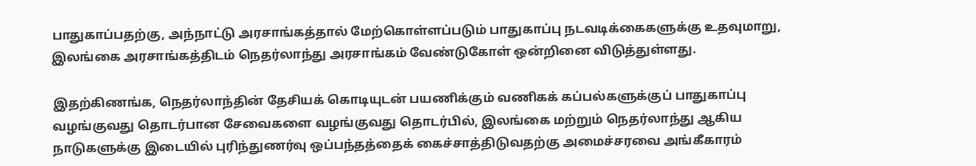பாதுகாப்பதற்கு, அந்நாட்டு அரசாங்கத்தால் மேற்கொள்ளப்படும் பாதுகாப்பு நடவடிக்கைகளுக்கு உதவுமாறு, இலங்கை அரசாங்கத்திடம் நெதர்லாந்து அரசாங்கம் வேண்டுகோள் ஒன்றினை விடுத்துள்ளது.

இதற்கிணங்க, நெதர்லாந்தின் தேசியக் கொடியுடன் பயணிக்கும் வணிகக் கப்பல்களுக்குப் பாதுகாப்பு வழங்குவது தொடர்பான சேவைகளை வழங்குவது தொடர்பில், இலங்கை மற்றும் நெதர்லாந்து ஆகிய நாடுகளுக்கு இடையில் புரிந்துணர்வு ஒப்பந்தத்தைக் கைச்சாத்திடுவதற்கு அமைச்சரவை அங்கீகாரம்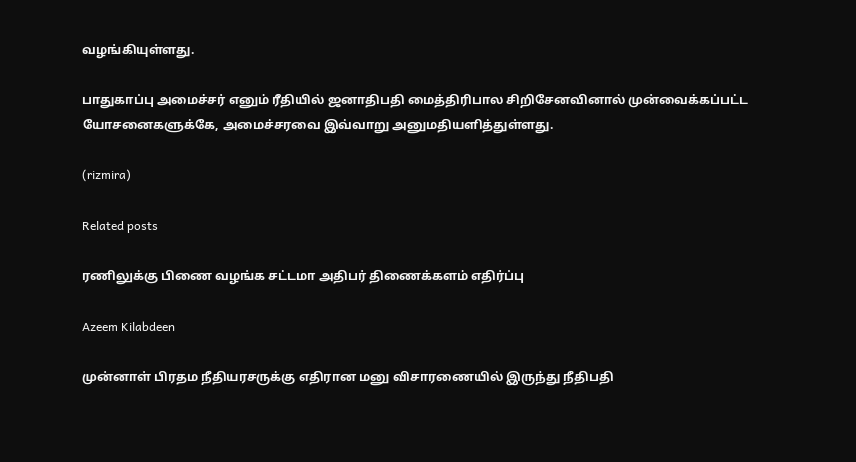வழங்கியுள்ளது.

பாதுகாப்பு அமைச்சர் எனும் ரீதியில் ஜனாதிபதி மைத்திரிபால சிறிசேனவினால் முன்வைக்கப்பட்ட யோசனைகளுக்கே, அமைச்சரவை இவ்வாறு அனுமதியளித்துள்ளது.

(rizmira)

Related posts

ரணிலுக்கு பிணை வழங்க சட்டமா அதிபர் திணைக்களம் எதிர்ப்பு

Azeem Kilabdeen

முன்னாள் பிரதம நீதியரசருக்கு எதிரான மனு விசாரணையில் இருந்து நீதிபதி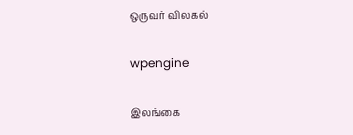ஒருவர் விலகல்

wpengine

இலங்கை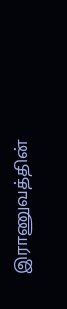இராணுவத்தின்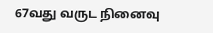67வது வருட நினைவு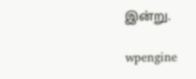இன்று.

wpengine